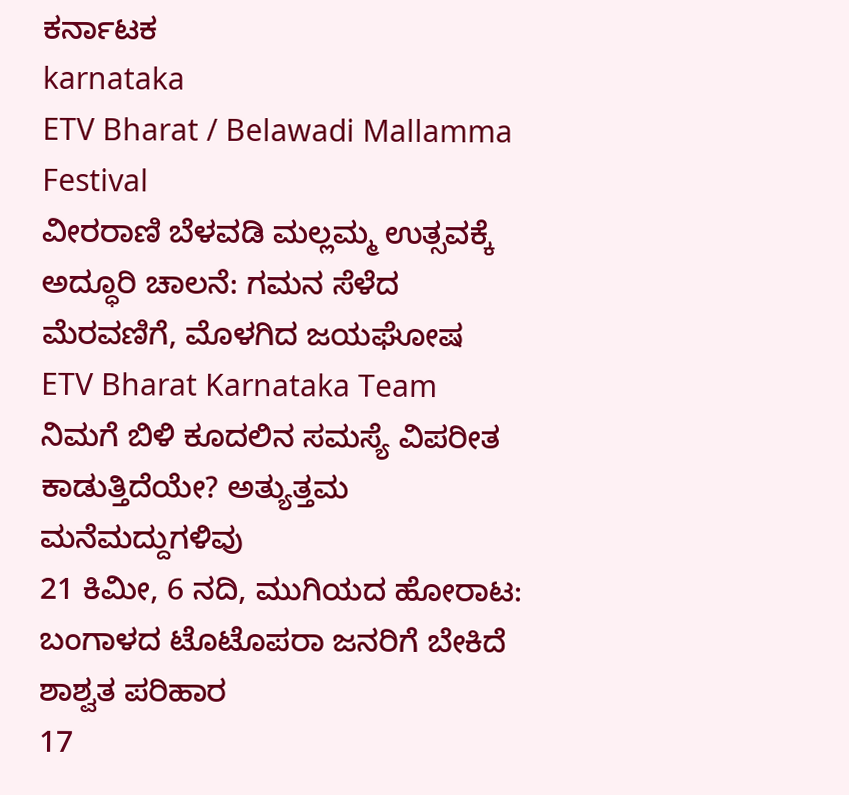ಕರ್ನಾಟಕ
karnataka
ETV Bharat / Belawadi Mallamma Festival
ವೀರರಾಣಿ ಬೆಳವಡಿ ಮಲ್ಲಮ್ಮ ಉತ್ಸವಕ್ಕೆ ಅದ್ಧೂರಿ ಚಾಲನೆ: ಗಮನ ಸೆಳೆದ ಮೆರವಣಿಗೆ, ಮೊಳಗಿದ ಜಯಘೋಷ
ETV Bharat Karnataka Team
ನಿಮಗೆ ಬಿಳಿ ಕೂದಲಿನ ಸಮಸ್ಯೆ ವಿಪರೀತ ಕಾಡುತ್ತಿದೆಯೇ? ಅತ್ಯುತ್ತಮ ಮನೆಮದ್ದುಗಳಿವು
21 ಕಿಮೀ, 6 ನದಿ, ಮುಗಿಯದ ಹೋರಾಟ: ಬಂಗಾಳದ ಟೊಟೊಪರಾ ಜನರಿಗೆ ಬೇಕಿದೆ ಶಾಶ್ವತ ಪರಿಹಾರ
17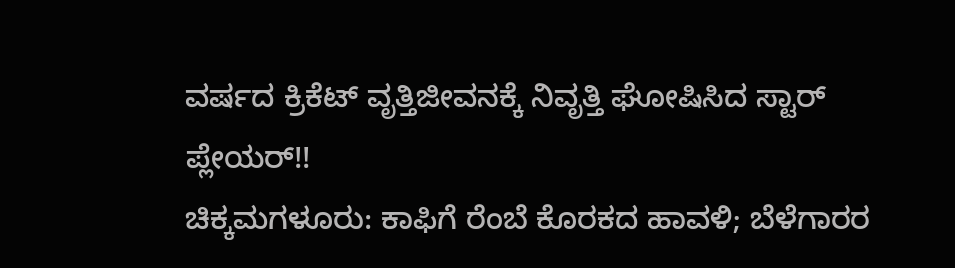ವರ್ಷದ ಕ್ರಿಕೆಟ್ ವೃತ್ತಿಜೀವನಕ್ಕೆ ನಿವೃತ್ತಿ ಘೋಷಿಸಿದ ಸ್ಟಾರ್ ಪ್ಲೇಯರ್!!
ಚಿಕ್ಕಮಗಳೂರು: ಕಾಫಿಗೆ ರೆಂಬೆ ಕೊರಕದ ಹಾವಳಿ; ಬೆಳೆಗಾರರ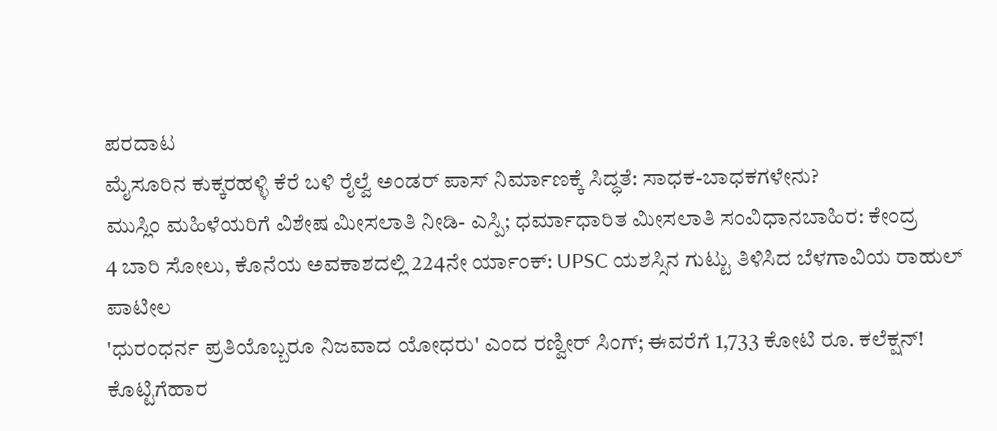ಪರದಾಟ
ಮೈಸೂರಿನ ಕುಕ್ಕರಹಳ್ಳಿ ಕೆರೆ ಬಳಿ ರೈಲ್ವೆ ಅಂಡರ್ ಪಾಸ್ ನಿರ್ಮಾಣಕ್ಕೆ ಸಿದ್ಧತೆ: ಸಾಧಕ-ಬಾಧಕಗಳೇನು?
ಮುಸ್ಲಿಂ ಮಹಿಳೆಯರಿಗೆ ವಿಶೇಷ ಮೀಸಲಾತಿ ನೀಡಿ- ಎಸ್ಪಿ; ಧರ್ಮಾಧಾರಿತ ಮೀಸಲಾತಿ ಸಂವಿಧಾನಬಾಹಿರ: ಕೇಂದ್ರ
4 ಬಾರಿ ಸೋಲು, ಕೊನೆಯ ಅವಕಾಶದಲ್ಲಿ 224ನೇ ರ್ಯಾಂಕ್: UPSC ಯಶಸ್ಸಿನ ಗುಟ್ಟು ತಿಳಿಸಿದ ಬೆಳಗಾವಿಯ ರಾಹುಲ್ ಪಾಟೀಲ
'ಧುರಂಧರ್ನ ಪ್ರತಿಯೊಬ್ಬರೂ ನಿಜವಾದ ಯೋಧರು' ಎಂದ ರಣ್ವೀರ್ ಸಿಂಗ್; ಈವರೆಗೆ 1,733 ಕೋಟಿ ರೂ. ಕಲೆಕ್ಷನ್!
ಕೊಟ್ಟಿಗೆಹಾರ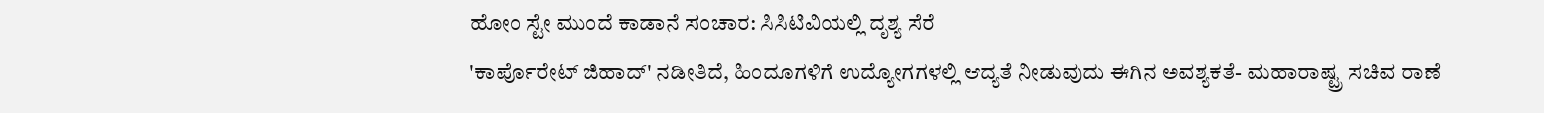ಹೋಂ ಸ್ಟೇ ಮುಂದೆ ಕಾಡಾನೆ ಸಂಚಾರ: ಸಿಸಿಟಿವಿಯಲ್ಲಿ ದೃಶ್ಯ ಸೆರೆ
'ಕಾರ್ಪೊರೇಟ್ ಜಿಹಾದ್' ನಡೀತಿದೆ, ಹಿಂದೂಗಳಿಗೆ ಉದ್ಯೋಗಗಳಲ್ಲಿ ಆದ್ಯತೆ ನೀಡುವುದು ಈಗಿನ ಅವಶ್ಯಕತೆ- ಮಹಾರಾಷ್ಟ್ರ ಸಚಿವ ರಾಣೆ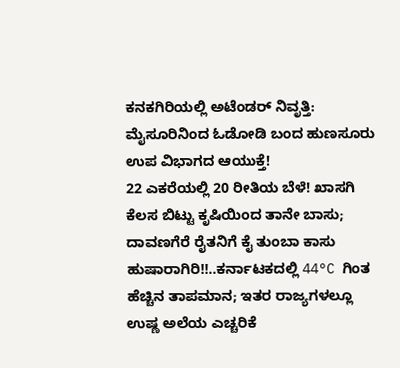ಕನಕಗಿರಿಯಲ್ಲಿ ಅಟೆಂಡರ್ ನಿವೃತ್ತಿ: ಮೈಸೂರಿನಿಂದ ಓಡೋಡಿ ಬಂದ ಹುಣಸೂರು ಉಪ ವಿಭಾಗದ ಆಯುಕ್ತೆ!
22 ಎಕರೆಯಲ್ಲಿ 20 ರೀತಿಯ ಬೆಳೆ! ಖಾಸಗಿ ಕೆಲಸ ಬಿಟ್ಟು ಕೃಷಿಯಿಂದ ತಾನೇ ಬಾಸು; ದಾವಣಗೆರೆ ರೈತನಿಗೆ ಕೈ ತುಂಬಾ ಕಾಸು
ಹುಷಾರಾಗಿರಿ!!..ಕರ್ನಾಟಕದಲ್ಲಿ 44°C ಗಿಂತ ಹೆಚ್ಚಿನ ತಾಪಮಾನ; ಇತರ ರಾಜ್ಯಗಳಲ್ಲೂ ಉಷ್ಣ ಅಲೆಯ ಎಚ್ಚರಿಕೆ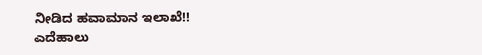ನೀಡಿದ ಹವಾಮಾನ ಇಲಾಖೆ!!
ಎದೆಹಾಲು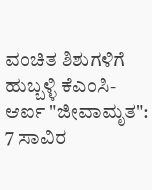ವಂಚಿತ ಶಿಶುಗಳಿಗೆ ಹುಬ್ಬಳ್ಳಿ ಕೆಎಂಸಿ-ಆರ್ಐ "ಜೀವಾಮೃತ": 7 ಸಾವಿರ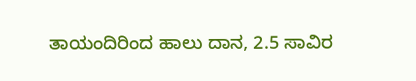ತಾಯಂದಿರಿಂದ ಹಾಲು ದಾನ, 2.5 ಸಾವಿರ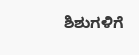ಶಿಶುಗಳಿಗೆ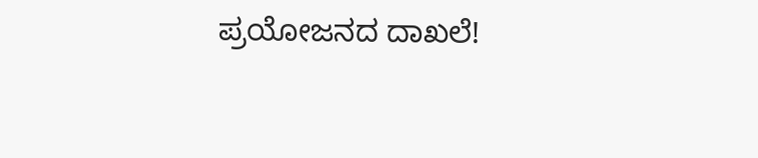ಪ್ರಯೋಜನದ ದಾಖಲೆ!